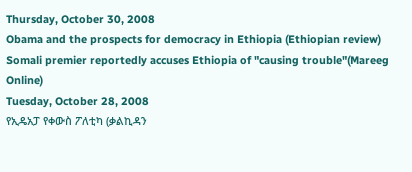Thursday, October 30, 2008
Obama and the prospects for democracy in Ethiopia (Ethiopian review)
Somali premier reportedly accuses Ethiopia of "causing trouble"(Mareeg Online)
Tuesday, October 28, 2008
የኢዴአፓ የቀውስ ፖለቲካ (ቃልኪዳን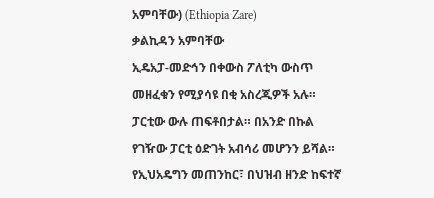አምባቸው) (Ethiopia Zare)
ቃልኪዳን አምባቸው
ኢዴአፓ-መድኅን በቀውስ ፖለቲካ ውስጥ መዘፈቁን የሚያሳዩ በቂ አስረጂዎች አሉ። ፓርቲው ውሉ ጠፍቶበታል። በአንድ በኩል የገዥው ፓርቲ ዕድገት አብሳሪ መሆንን ይሻል። የኢህአዴግን መጠንከር፣ በህዝብ ዘንድ ከፍተኛ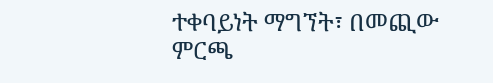ተቀባይነት ማግኘት፣ በመጪው ምርጫ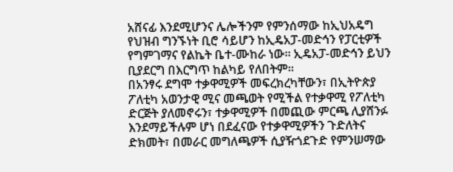አሸናፊ እንደሚሆንና ሌሎችንም የምንሰማው ከኢህአዴግ የህዝብ ግንኙነት ቢሮ ሳይሆን ከኢዴአፓ-መድኅን የፓርቲዎች የግምገማና የልኬት ቤተ-ሙከራ ነው። ኢዴአፓ-መድኅን ይህን ቢያደርግ በእርግጥ ከልካይ የለበትም።
በአንፃሩ ደግሞ ተቃዋሚዎች መፍረክረካቸውን፣ በኢትዮጵያ ፖለቲካ አወንታዊ ሚና መጫወት የሚችል የተቃዋሚ የፖለቲካ ድርጅት ያለመኖሩን፣ ተቃዋሚዎች በመጪው ምርጫ ሊያሸንፉ እንደማይችሉም ሆነ በደፈናው የተቃዋሚዎችን ጉድለትና ድክመት፣ በመራር መግለጫዎች ሲያዥጎደጉድ የምንሠማው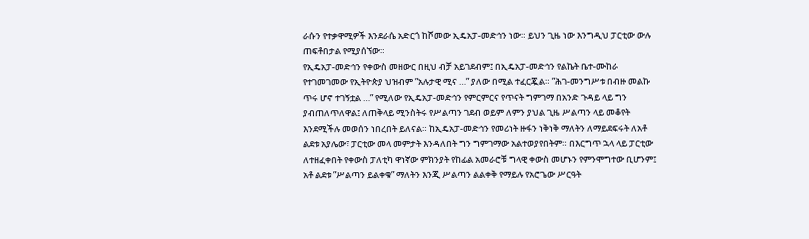ራሱን የተቃዋሚዎች እንደራሴ አድርጎ ከሾመው ኢዴአፓ-መድኅን ነው። ይህን ጊዜ ነው እንግዲህ ፓርቲው ውሉ ጠፍቶበታል የሚያሰኘው።
የኢዴአፓ-መድኅን የቀውስ መዘውር በዚህ ብቻ አይገደብም፤ በኢዴአፓ-መድኅን የልኬት ቤተ-ሙከራ የተገመገመው የኢትዮጵያ ህዝብም ”አሉታዊ ሚና …” ያለው በሚል ተፈርጇል። ”ሕገ-መንግሥቱ በብዙ መልኩ ጥሩ ሆኖ ተገኝቷል …” የሚለው የኢዴአፓ-መድኅን የምርምርና የጥናት ግምገማ በአንድ ጉዳይ ላይ ግን ያብጠለጥለዋል፤ ለጠቅላይ ሚንስትሩ የሥልጣን ገደብ ወይም ለምን ያህል ጊዜ ሥልጣን ላይ መቆየት እንደሚችሉ መወሰን ነበረበት ይለናል። ከኢዴአፓ-መድኅን የመሪነት ዙፋን ነቅነቅ ማለትን ለማይደፍሩት ለአቶ ልደቱ አያሌው፣ ፓርቲው መላ መምታት እንዳለበት ግን ግምገማው አልተወያየበትም። በእርግጥ ኋላ ላይ ፓርቲው ለተዘፈቀበት የቀውስ ፓለቲካ ዋነኛው ምክንያት የከፊል አመራሮቹ ግላዊ ቀውስ መሆኑን የምንሞግተው ቢሆንም፤ አቶ ልደቱ ”ሥልጣን ይልቀቁ” ማለትን እንጂ ሥልጣን ልልቀቅ የማይሉ የአሮጌው ሥርዓት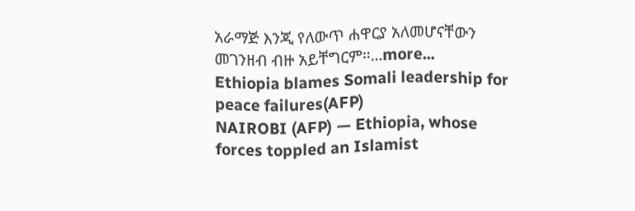አራማጅ እንጂ የለውጥ ሐዋርያ አለመሆናቸውን መገንዘብ ብዙ አይቸግርም።...more...
Ethiopia blames Somali leadership for peace failures(AFP)
NAIROBI (AFP) — Ethiopia, whose forces toppled an Islamist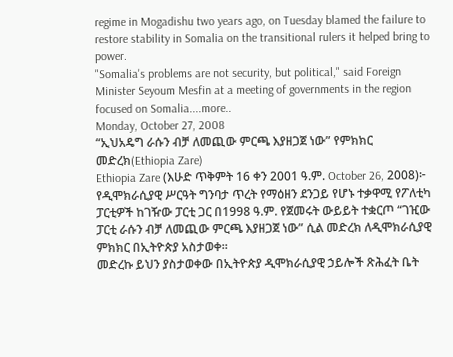regime in Mogadishu two years ago, on Tuesday blamed the failure to restore stability in Somalia on the transitional rulers it helped bring to power.
"Somalia's problems are not security, but political," said Foreign Minister Seyoum Mesfin at a meeting of governments in the region focused on Somalia....more..
Monday, October 27, 2008
“ኢህአዴግ ራሱን ብቻ ለመጪው ምርጫ እያዘጋጀ ነው” የምክክር መድረክ(Ethiopia Zare)
Ethiopia Zare (እሁድ ጥቅምት 16 ቀን 2001 ዓ.ም. October 26, 2008)፦ የዲሞክራሲያዊ ሥርዓት ግንባታ ጥረት የማዕዘን ደንጋይ የሆኑ ተቃዋሚ የፖለቲካ ፓርቲዎች ከገዥው ፓርቲ ጋር በ1998 ዓ.ም. የጀመሩት ውይይት ተቋርጦ “ገዢው ፓርቲ ራሱን ብቻ ለመጪው ምርጫ እያዘጋጀ ነው” ሲል መድረክ ለዲሞክራሲያዊ ምክክር በኢትዮጵያ አስታወቀ።
መድረኩ ይህን ያስታወቀው በኢትዮጵያ ዲሞክራሲያዊ ኃይሎች ጽሕፈት ቤት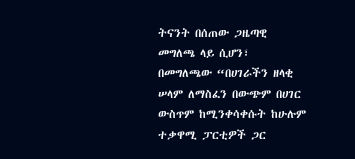ትናንት በሰጠው ጋዜጣዊ መግለጫ ላይ ሲሆን፣ በመግለጫው “በሀገራችን ዘላቂ ሠላም ለማስፈን በውጭም በሀገር ውስጥም ከሚንቀሳቀሱት ከሁሉም ተቃዋሚ ፓርቲዎች ጋር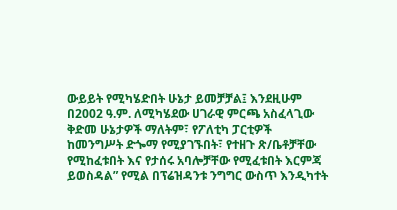ውይይት የሚካሄድበት ሁኔታ ይመቻቻል፤ እንደዚሁም በ2002 ዓ.ም. ለሚካሄደው ሀገራዊ ምርጫ አስፈላጊው ቅድመ ሁኔታዎች ማለትም፣ የፖለቲካ ፓርቲዎች ከመንግሥት ድጐማ የሚያገኙበት፣ የተዘጉ ጽ/ቤቶቻቸው የሚከፈቱበት እና የታሰሩ አባሎቻቸው የሚፈቱበት እርምጃ ይወስዳል” የሚል በፕሬዝዳንቱ ንግግር ውስጥ እንዲካተት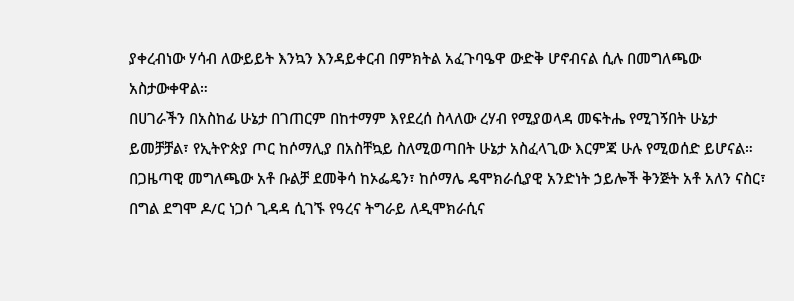ያቀረብነው ሃሳብ ለውይይት እንኳን እንዳይቀርብ በምክትል አፈጉባዔዋ ውድቅ ሆኖብናል ሲሉ በመግለጫው አስታውቀዋል።
በሀገራችን በአስከፊ ሁኔታ በገጠርም በከተማም እየደረሰ ስላለው ረሃብ የሚያወላዳ መፍትሔ የሚገኝበት ሁኔታ ይመቻቻል፣ የኢትዮጵያ ጦር ከሶማሊያ በአስቸኳይ ስለሚወጣበት ሁኔታ አስፈላጊው እርምጃ ሁሉ የሚወሰድ ይሆናል።
በጋዜጣዊ መግለጫው አቶ ቡልቻ ደመቅሳ ከኦፌዴን፣ ከሶማሌ ዴሞክራሲያዊ አንድነት ኃይሎች ቅንጅት አቶ አለን ናስር፣ በግል ደግሞ ዶ/ር ነጋሶ ጊዳዳ ሲገኙ የዓረና ትግራይ ለዲሞክራሲና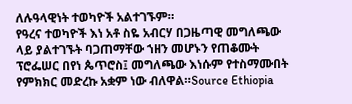ለሉዓላዊነት ተወካዮች አልተገኙም።
የዓረና ተወካዮች እነ አቶ ስዬ አብርሃ በጋዜጣዊ መግለጫው ላይ ያልተገኙት ባጋጠማቸው ኀዘን መሆኑን የጠቆሙት ፕሮፌሠር በየነ ጴጥሮስ፤ መግለጫው እነሱም የተስማሙበት የምክክር መድረኩ አቋም ነው ብለዋል።Source Ethiopia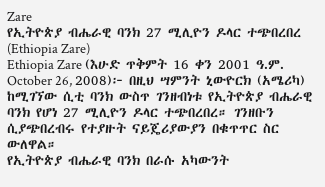Zare
የኢትዮጵያ ብሔራዊ ባንክ 27 ሚሊዮን ዶላር ተጭበረበረ (Ethiopia Zare)
Ethiopia Zare (እሁድ ጥቅምት 16 ቀን 2001 ዓ.ም. October 26, 2008)፦ በዚህ ሣምንት ኒውዮርክ (አሜሪካ) ከሚገኘው ሲቲ ባንክ ውስጥ ገንዘብነቱ የኢትዮጵያ ብሔራዊ ባንክ የሆነ 27 ሚሊዮን ዶላር ተጭበረበረ። ገንዘቡን ሲያጭበረብሩ የተያዙት ናይጄሪያውያን በቁጥጥር ስር ውለዋል።
የኢትዮጵያ ብሔራዊ ባንክ በራሱ አካውንት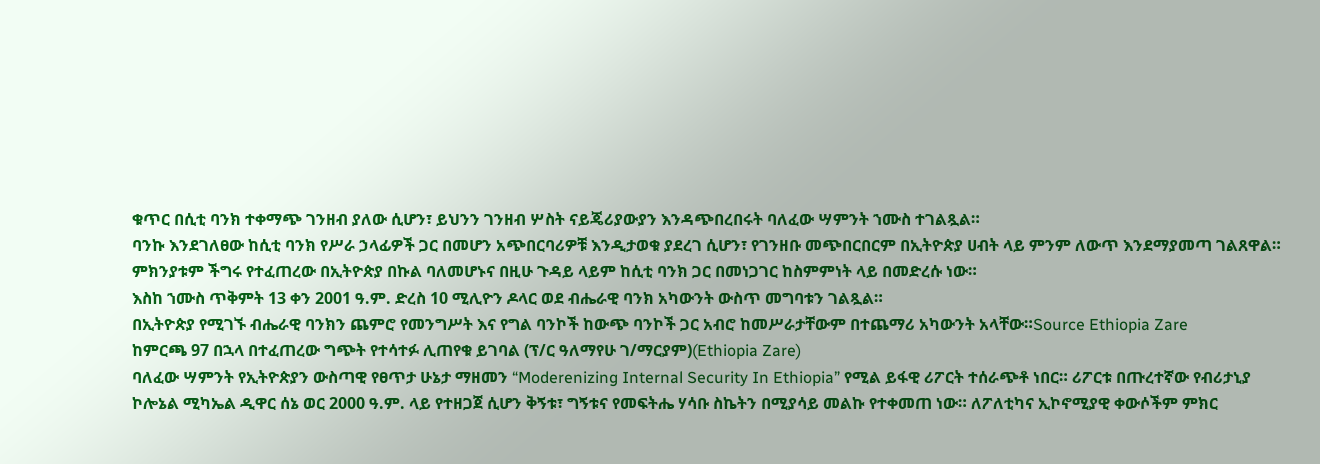ቁጥር በሲቲ ባንክ ተቀማጭ ገንዘብ ያለው ሲሆን፣ ይህንን ገንዘብ ሦስት ናይጄሪያውያን እንዳጭበረበሩት ባለፈው ሣምንት ኀሙስ ተገልጿል።
ባንኩ እንደገለፀው ከሲቲ ባንክ የሥራ ኃላፊዎች ጋር በመሆን አጭበርባሪዎቹ እንዲታወቁ ያደረገ ሲሆን፣ የገንዘቡ መጭበርበርም በኢትዮጵያ ሀብት ላይ ምንም ለውጥ እንደማያመጣ ገልጸዋል።
ምክንያቱም ችግሩ የተፈጠረው በኢትዮጵያ በኩል ባለመሆኑና በዚሁ ጉዳይ ላይም ከሲቲ ባንክ ጋር በመነጋገር ከስምምነት ላይ በመድረሱ ነው።
እስከ ኀሙስ ጥቅምት 13 ቀን 2001 ዓ.ም. ድረስ 10 ሚሊዮን ዶላር ወደ ብሔራዊ ባንክ አካውንት ውስጥ መግባቱን ገልጿል።
በኢትዮጵያ የሚገኙ ብሔራዊ ባንክን ጨምሮ የመንግሥት እና የግል ባንኮች ከውጭ ባንኮች ጋር አብሮ ከመሥራታቸውም በተጨማሪ አካውንት አላቸው።Source Ethiopia Zare
ከምርጫ 97 በኋላ በተፈጠረው ግጭት የተሳተፉ ሊጠየቁ ይገባል (ፕ/ር ዓለማየሁ ገ/ማርያም)(Ethiopia Zare)
ባለፈው ሣምንት የኢትዮጵያን ውስጣዊ የፀጥታ ሁኔታ ማዘመን “Moderenizing Internal Security In Ethiopia” የሚል ይፋዊ ሪፖርት ተሰራጭቶ ነበር። ሪፖርቱ በጡረተኛው የብሪታኒያ ኮሎኔል ሚካኤል ዲዋር ሰኔ ወር 2000 ዓ.ም. ላይ የተዘጋጀ ሲሆን ቅኝቱ፣ ግኝቱና የመፍትሔ ሃሳቡ ስኬትን በሚያሳይ መልኩ የተቀመጠ ነው። ለፖለቲካና ኢኮኖሚያዊ ቀውሶችም ምክር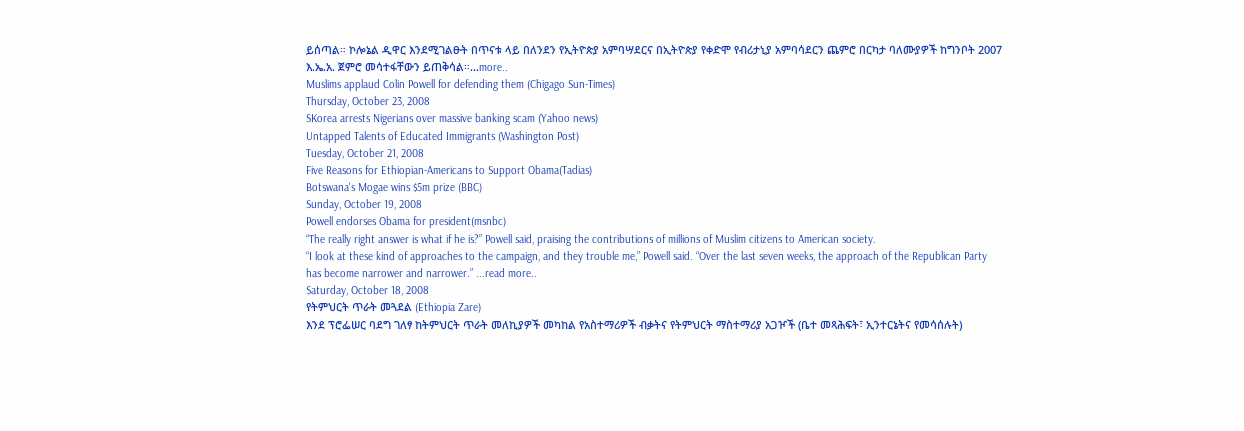ይሰጣል። ኮሎኔል ዲዋር እንደሚገልፁት በጥናቱ ላይ በለንደን የኢትዮጵያ አምባሣደርና በኢትዮጵያ የቀድሞ የብሪታኒያ አምባሳደርን ጨምሮ በርካታ ባለሙያዎች ከግንቦት 2007 እ.ኤ.አ. ጀምሮ መሳተፋቸውን ይጠቅሳል።...more..
Muslims applaud Colin Powell for defending them (Chigago Sun-Times)
Thursday, October 23, 2008
SKorea arrests Nigerians over massive banking scam (Yahoo news)
Untapped Talents of Educated Immigrants (Washington Post)
Tuesday, October 21, 2008
Five Reasons for Ethiopian-Americans to Support Obama(Tadias)
Botswana's Mogae wins $5m prize (BBC)
Sunday, October 19, 2008
Powell endorses Obama for president(msnbc)
“The really right answer is what if he is?” Powell said, praising the contributions of millions of Muslim citizens to American society.
“I look at these kind of approaches to the campaign, and they trouble me,” Powell said. “Over the last seven weeks, the approach of the Republican Party has become narrower and narrower.” ...read more..
Saturday, October 18, 2008
የትምህርት ጥራት መጓደል (Ethiopia Zare)
እንደ ፕሮፌሠር ባደግ ገለፃ ከትምህርት ጥራት መለኪያዎች መካከል የአስተማሪዎች ብቃትና የትምህርት ማስተማሪያ አጋዦች (ቤተ መጻሕፍት፣ ኢንተርኔትና የመሳሰሉት)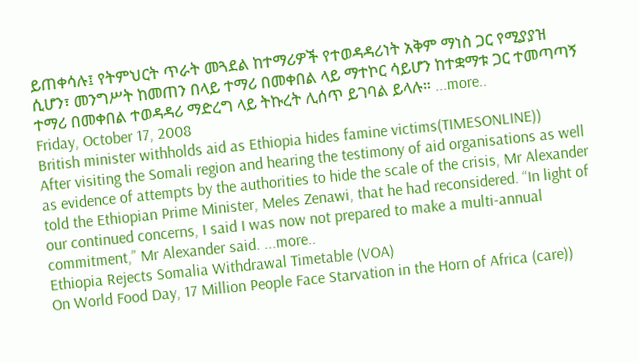ይጠቀሳሉ፤ የትምህርት ጥራት መጓደል ከተማሪዎች የተወዳዳሪነት አቅም ማነስ ጋር የሚያያዝ ሲሆን፣ መንግሥት ከመጠን በላይ ተማሪ በመቀበል ላይ ማተኮር ሳይሆን ከተቋማቱ ጋር ተመጣጣኝ ተማሪ በመቀበል ተወዳዳሪ ማድረግ ላይ ትኩረት ሊሰጥ ይገባል ይላሉ። ...more..
Friday, October 17, 2008
British minister withholds aid as Ethiopia hides famine victims(TIMESONLINE))
After visiting the Somali region and hearing the testimony of aid organisations as well as evidence of attempts by the authorities to hide the scale of the crisis, Mr Alexander told the Ethiopian Prime Minister, Meles Zenawi, that he had reconsidered. “In light of our continued concerns, I said I was now not prepared to make a multi-annual commitment,” Mr Alexander said. ...more..
Ethiopia Rejects Somalia Withdrawal Timetable (VOA)
On World Food Day, 17 Million People Face Starvation in the Horn of Africa (care))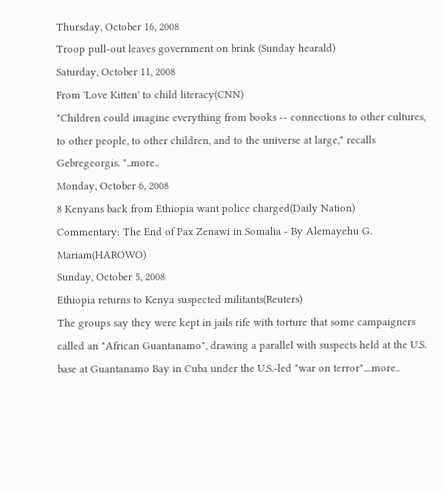Thursday, October 16, 2008
Troop pull-out leaves government on brink (Sunday hearald)
Saturday, October 11, 2008
From 'Love Kitten' to child literacy(CNN)
"Children could imagine everything from books -- connections to other cultures, to other people, to other children, and to the universe at large," recalls Gebregeorgis. "..more..
Monday, October 6, 2008
8 Kenyans back from Ethiopia want police charged(Daily Nation)
Commentary: The End of Pax Zenawi in Somalia - By Alemayehu G. Mariam(HAROWO)
Sunday, October 5, 2008
Ethiopia returns to Kenya suspected militants(Reuters)
The groups say they were kept in jails rife with torture that some campaigners called an "African Guantanamo", drawing a parallel with suspects held at the U.S. base at Guantanamo Bay in Cuba under the U.S.-led "war on terror"....more..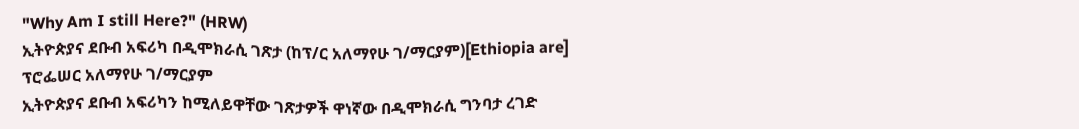"Why Am I still Here?" (HRW)
ኢትዮጵያና ደቡብ አፍሪካ በዲሞክራሲ ገጽታ (ከፕ/ር አለማየሁ ገ/ማርያም)[Ethiopia are]
ፕሮፌሠር አለማየሁ ገ/ማርያም
ኢትዮጵያና ደቡብ አፍሪካን ከሚለይዋቸው ገጽታዎች ዋነኛው በዲሞክራሲ ግንባታ ረገድ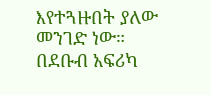እየተጓዙበት ያለው መንገድ ነው። በደቡብ አፍሪካ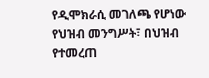የዲሞክራሲ መገለጫ የሆነው የህዝብ መንግሥት፣ በህዝብ የተመረጠ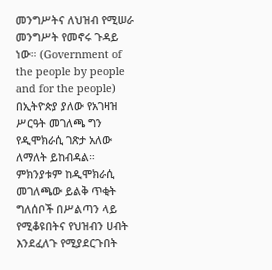መንግሥትና ለህዝብ የሚሠራ መንግሥት የመኖሩ ጉዳይ ነው። (Government of the people by people and for the people) በኢትዮጵያ ያለው የአገዛዝ ሥርዓት መገለጫ ግን የዲሞክራሲ ገጽታ አለው ለማለት ይከብዳል። ምክንያቱም ከዲሞክራሲ መገለጫው ይልቅ ጥቂት ግለሰቦች በሥልጣን ላይ የሚቆዩበትና የህዝብን ሀብት እንደፈለጉ የሚያደርጉበት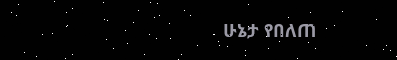ሁኔታ የበለጠ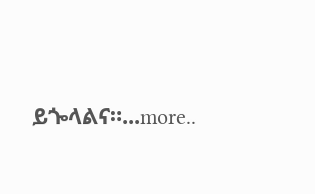ይጐላልና።...more..